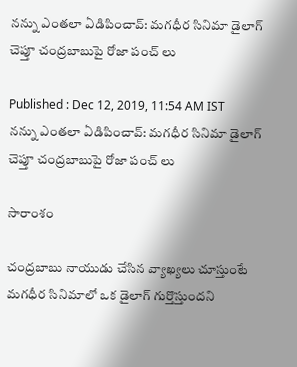నన్ను ఎంతలా ఏడిపించావ్: మగధీర సినిమా డైలాగ్ చెప్తూ చంద్రబాబుపై రోజా పంచ్ లు

Published : Dec 12, 2019, 11:54 AM IST
నన్ను ఎంతలా ఏడిపించావ్: మగధీర సినిమా డైలాగ్ చెప్తూ చంద్రబాబుపై రోజా పంచ్ లు

సారాంశం

చంద్రబాబు నాయుడు చేసిన వ్యాఖ్యలు చూస్తుంటే మగధీర సినిమాలో ఒక డైలాగ్ గుర్తొస్తుందని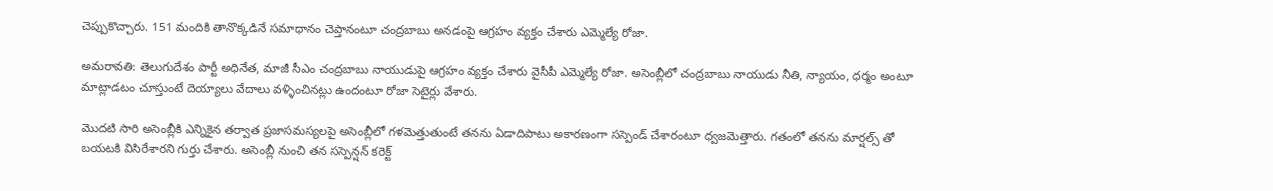చెప్పుకొచ్చారు. 151 మందికి తానొక్కడినే సమాధానం చెప్తానంటూ చంద్రబాబు అనడంపై ఆగ్రహం వ్యక్తం చేశారు ఎమ్మెల్యే రోజా.

అమరావతి: తెలుగుదేశం పార్టీ అధినేత, మాజీ సీఎం చంద్రబాబు నాయుడుపై ఆగ్రహం వ్యక్తం చేశారు వైసీపీ ఎమ్మెల్యే రోజా. అసెంబ్లీలో చంద్రబాబు నాయుడు నీతి, న్యాయం, ధర్మం అంటూ మాట్లాడటం చూస్తుంటే దెయ్యాలు వేదాలు వళ్ళించినట్లు ఉందంటూ రోజా సెటైర్లు వేశారు.

మెుదటి సారి అసెంబ్లీకి ఎన్నికైన తర్వాత ప్రజాసమస్యలపై అసెంబ్లీలో గళమెత్తుతుంటే తనను ఏడాదిపాటు అకారణంగా సస్పెండ్ చేశారంటూ ధ్వజమెత్తారు. గతంలో తనను మార్షల్స్ తో బయటకి విసిరేశారని గుర్తు చేశారు. అసెంబ్లీ నుంచి తన సస్పెన్షన్ కరెక్ట్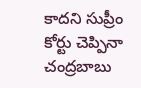కాదని సుప్రీం కోర్టు చెప్పినా చంద్రబాబు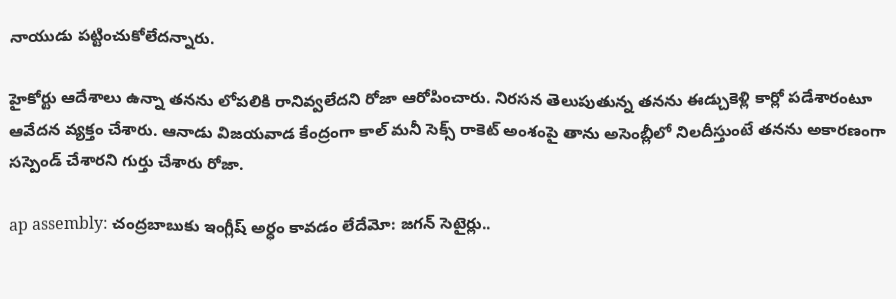నాయుడు పట్టించుకోలేదన్నారు.

హైకోర్టు ఆదేశాలు ఉన్నా తనను లోపలికి రానివ్వలేదని రోజా ఆరోపించారు. నిరసన తెలుపుతున్న తనను ఈడ్చుకెళ్లి కార్లో పడేశారంటూ ఆవేదన వ్యక్తం చేశారు. ఆనాడు విజయవాడ కేంద్రంగా కాల్ మనీ సెక్స్ రాకెట్ అంశంపై తాను అసెంబ్లీలో నిలదీస్తుంటే తనను అకారణంగా సస్పెండ్ చేశారని గుర్తు చేశారు రోజా.

ap assembly: చంద్రబాబుకు ఇంగ్లీష్ అర్ధం కావడం లేదేమో: జగన్ సెటైర్లు..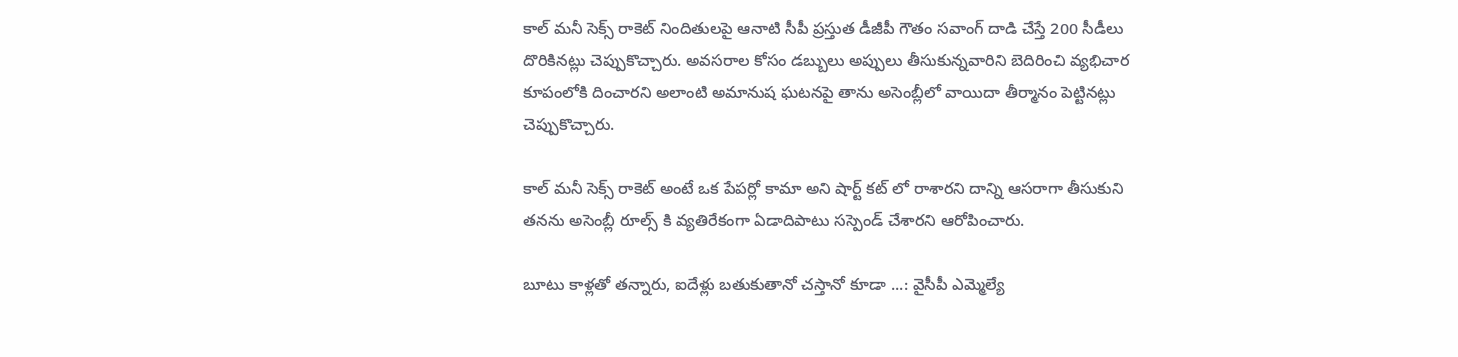కాల్ మనీ సెక్స్ రాకెట్ నిందితులపై ఆనాటి సీపీ ప్రస్తుత డీజీపీ గౌతం సవాంగ్ దాడి చేస్తే 200 సీడీలు దొరికినట్లు చెప్పుకొచ్చారు. అవసరాల కోసం డబ్బులు అప్పులు తీసుకున్నవారిని బెదిరించి వ్యభిచార కూపంలోకి దించారని అలాంటి అమానుష ఘటనపై తాను అసెంబ్లీలో వాయిదా తీర్మానం పెట్టినట్లు చెప్పుకొచ్చారు.

కాల్ మనీ సెక్స్ రాకెట్ అంటే ఒక పేపర్లో కామా అని షార్ట్ కట్ లో రాశారని దాన్ని ఆసరాగా తీసుకుని తనను అసెంబ్లీ రూల్స్ కి వ్యతిరేకంగా ఏడాదిపాటు సస్పెండ్ చేశారని ఆరోపించారు.

బూటు కాళ్లతో తన్నారు, ఐదేళ్లు బతుకుతానో చస్తానో కూడా ...: వైసీపీ ఎమ్మెల్యే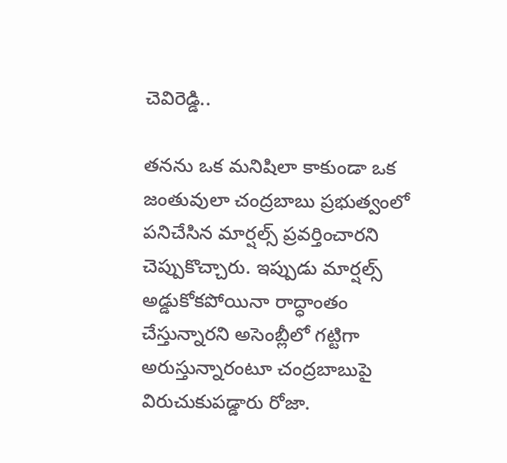చెవిరెడ్డి..

తనను ఒక మనిషిలా కాకుండా ఒక జంతువులా చంద్రబాబు ప్రభుత్వంలో పనిచేసిన మార్షల్స్ ప్రవర్తించారని చెప్పుకొచ్చారు. ఇప్పుడు మార్షల్స్ అడ్డుకోకపోయినా రాద్ధాంతం చేస్తున్నారని అసెంబ్లీలో గట్టిగా అరుస్తున్నారంటూ చంద్రబాబుపై విరుచుకుపడ్డారు రోజా.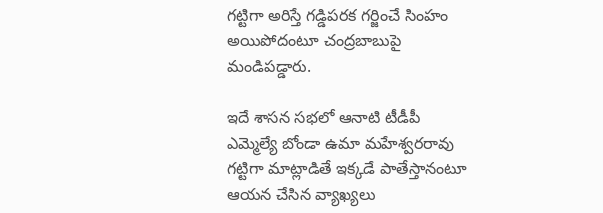గట్టిగా అరిస్తే గడ్డిపరక గర్జించే సింహం అయిపోదంటూ చంద్రబాబుపై మండిపడ్డారు.

ఇదే శాసన సభలో ఆనాటి టీడీపీ ఎమ్మెల్యే బోండా ఉమా మహేశ్వరరావు గట్టిగా మాట్లాడితే ఇక్కడే పాతేస్తానంటూ ఆయన చేసిన వ్యాఖ్యలు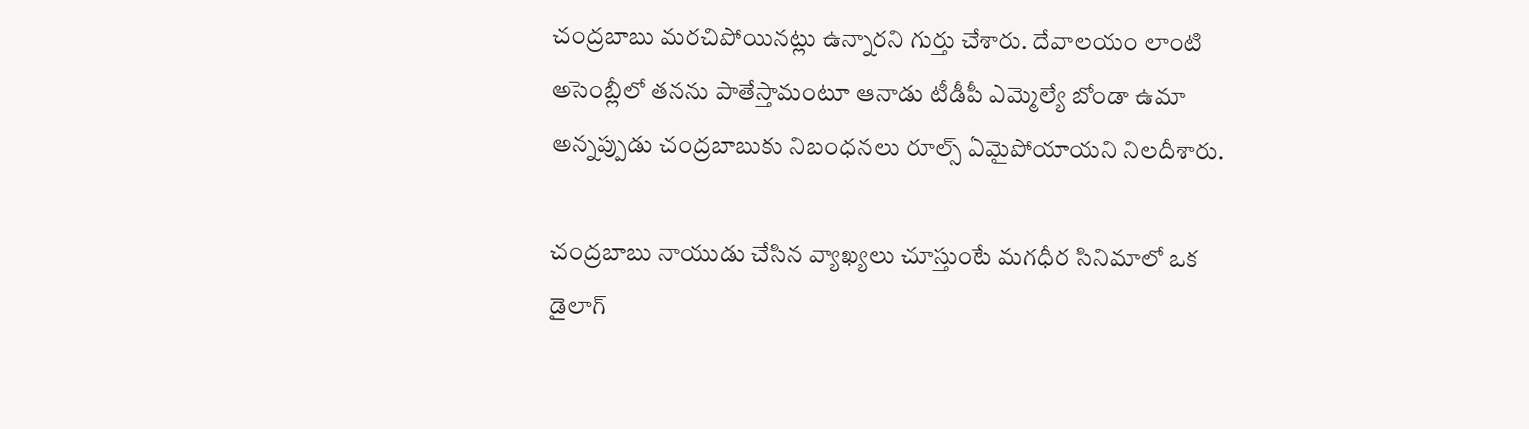చంద్రబాబు మరచిపోయినట్లు ఉన్నారని గుర్తు చేశారు. దేవాలయం లాంటి అసెంబ్లీలో తనను పాతేస్తామంటూ ఆనాడు టీడీపీ ఎమ్మెల్యే బోండా ఉమా అన్నప్పుడు చంద్రబాబుకు నిబంధనలు రూల్స్ ఏమైపోయాయని నిలదీశారు.

చంద్రబాబు నాయుడు చేసిన వ్యాఖ్యలు చూస్తుంటే మగధీర సినిమాలో ఒక డైలాగ్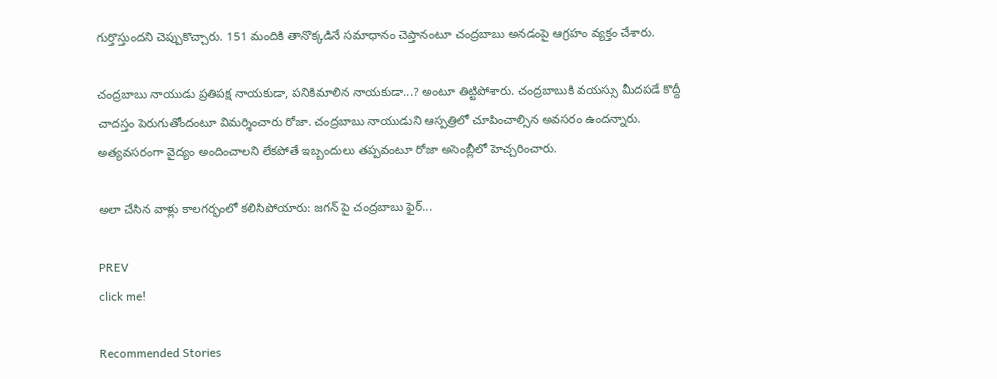గుర్తొస్తుందని చెప్పుకొచ్చారు. 151 మందికి తానొక్కడినే సమాధానం చెప్తానంటూ చంద్రబాబు అనడంపై ఆగ్రహం వ్యక్తం చేశారు.

చంద్రబాబు నాయుడు ప్రతిపక్ష నాయకుడా, పనికిమాలిన నాయకుడా...? అంటూ తిట్టిపోశారు. చంద్రబాబుకి వయస్సు మీదపడే కొద్దీ చాదస్తం పెరుగుతోందంటూ విమర్శించారు రోజా. చంద్రబాబు నాయుడుని ఆస్పత్రిలో చూపించాల్సిన అవసరం ఉందన్నారు. అత్యవసరంగా వైద్యం అందించాలని లేకపోతే ఇబ్బందులు తప్పవంటూ రోజా అసెంబ్లీలో హెచ్చరించారు.

అలా చేసిన వాళ్లు కాలగర్భంలో కలిసిపోయారు: జగన్ పై చంద్రబాబు ఫైర్...

PREV
click me!

Recommended Stories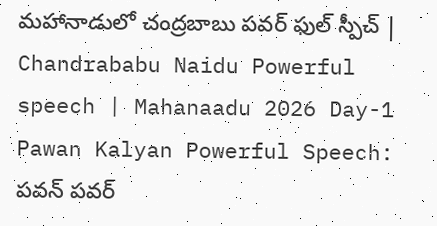మహానాడులో చంద్రబాబు పవర్ ఫుల్ స్పీచ్ | Chandrababu Naidu Powerful speech | Mahanaadu 2026 Day-1
Pawan Kalyan Powerful Speech: పవన్ పవర్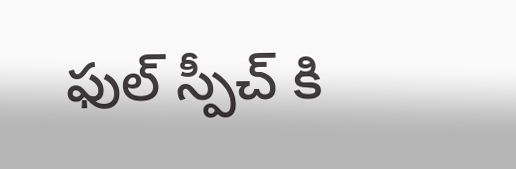ఫుల్ స్పీచ్ కి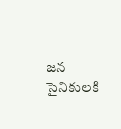జన సైనికులకి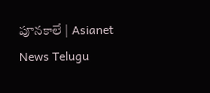పూనకాలే | Asianet News Telugu